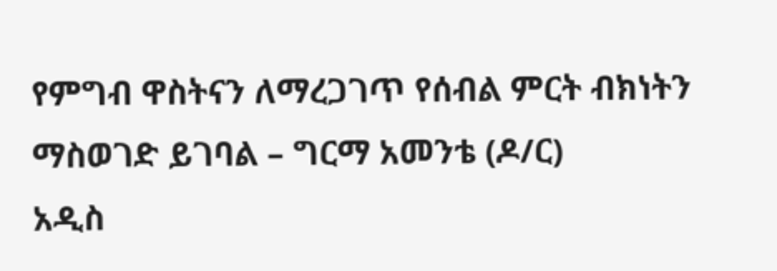የምግብ ዋስትናን ለማረጋገጥ የሰብል ምርት ብክነትን ማስወገድ ይገባል – ግርማ አመንቴ (ዶ/ር)
አዲስ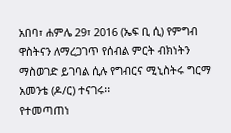አበባ፣ ሐምሌ 29፣ 2016 (ኤፍ ቢ ሲ) የምግብ ዋስትናን ለማረጋገጥ የሰብል ምርት ብክነትን ማስወገድ ይገባል ሲሉ የግብርና ሚኒስትሩ ግርማ አመንቴ (ዶ/ር) ተናገሩ፡፡
የተመጣጠነ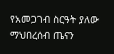የአመጋገብ ስርዓት ያለው ማህበረሰብ ጤናን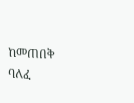ከመጠበቅ ባለፈ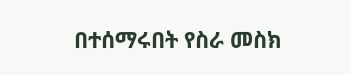በተሰማሩበት የስራ መስክ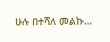ሁሉ በተሻለ መልኩ…